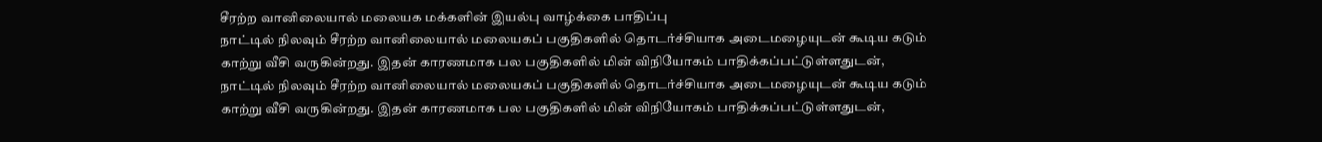சீரற்ற வானிலையால் மலையக மக்களின் இயல்பு வாழ்க்கை பாதிப்பு
நாட்டில் நிலவும் சீரற்ற வானிலையால் மலையகப் பகுதிகளில் தொடர்ச்சியாக அடைமழையுடன் கூடிய கடும் காற்று வீசி வருகின்றது. இதன் காரணமாக பல பகுதிகளில் மின் விநியோகம் பாதிக்கப்பட்டுள்ளதுடன்,
நாட்டில் நிலவும் சீரற்ற வானிலையால் மலையகப் பகுதிகளில் தொடர்ச்சியாக அடைமழையுடன் கூடிய கடும் காற்று வீசி வருகின்றது. இதன் காரணமாக பல பகுதிகளில் மின் விநியோகம் பாதிக்கப்பட்டுள்ளதுடன்,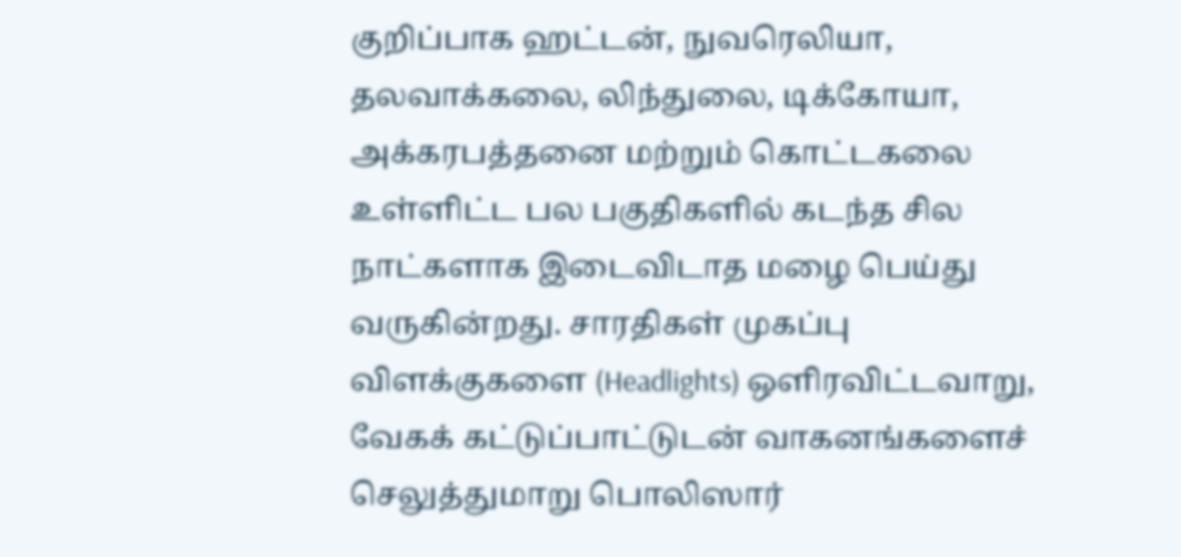குறிப்பாக ஹட்டன், நுவரெலியா, தலவாக்கலை, லிந்துலை, டிக்கோயா, அக்கரபத்தனை மற்றும் கொட்டகலை உள்ளிட்ட பல பகுதிகளில் கடந்த சில நாட்களாக இடைவிடாத மழை பெய்து வருகின்றது. சாரதிகள் முகப்பு விளக்குகளை (Headlights) ஒளிரவிட்டவாறு, வேகக் கட்டுப்பாட்டுடன் வாகனங்களைச் செலுத்துமாறு பொலிஸார்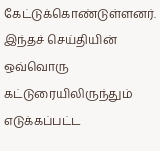கேட்டுக்கொண்டுள்ளனர்.
இந்தச் செய்தியின் ஒவ்வொரு கட்டுரையிலிருந்தும் எடுக்கப்பட்ட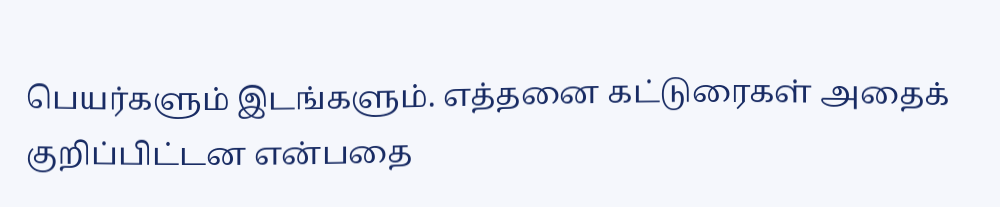பெயர்களும் இடங்களும். எத்தனை கட்டுரைகள் அதைக் குறிப்பிட்டன என்பதை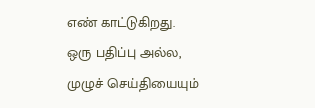எண் காட்டுகிறது.
ஒரு பதிப்பு அல்ல, முழுச் செய்தியையும்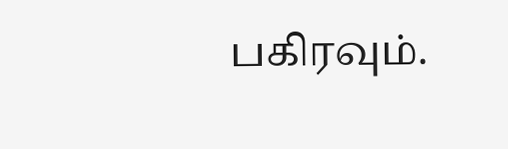பகிரவும்.